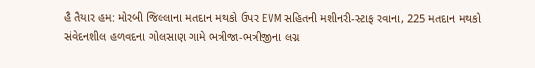હૈ તૈયાર હમ: મોરબી જિલ્લાના મતદાન મથકો ઉપર EVM સહિતની મશીનરી-સ્ટાફ રવાના, 225 મતદાન મથકો સંવેદનશીલ હળવદના ગોલસાણ ગામે ભત્રીજા-ભત્રીજીના લગ્ન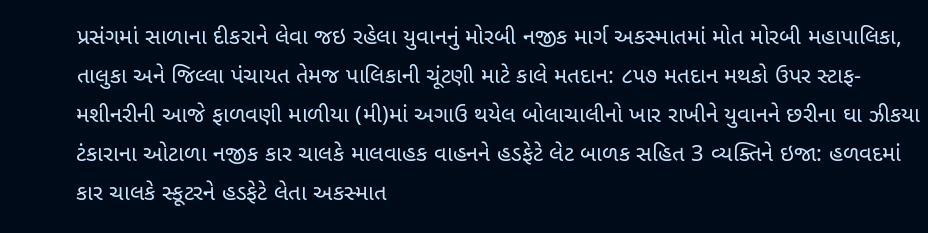પ્રસંગમાં સાળાના દીકરાને લેવા જઇ રહેલા યુવાનનું મોરબી નજીક માર્ગ અકસ્માતમાં મોત મોરબી મહાપાલિકા, તાલુકા અને જિલ્લા પંચાયત તેમજ પાલિકાની ચૂંટણી માટે કાલે મતદાન: ૮૫૭ મતદાન મથકો ઉપર સ્ટાફ-મશીનરીની આજે ફાળવણી માળીયા (મી)માં અગાઉ થયેલ બોલાચાલીનો ખાર રાખીને યુવાનને છરીના ઘા ઝીકયા ટંકારાના ઓટાળા નજીક કાર ચાલકે માલવાહક વાહનને હડફેટે લેટ બાળક સહિત 3 વ્યક્તિને ઇજા: હળવદમાં કાર ચાલકે સ્કૂટરને હડફેટે લેતા અકસ્માત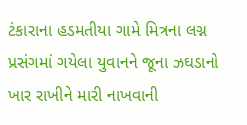ટંકારાના હડમતીયા ગામે મિત્રના લગ્ન પ્રસંગમાં ગયેલા યુવાનને જૂના ઝઘડાનો ખાર રાખીને મારી નાખવાની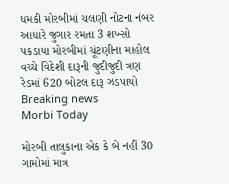ધમકી મોરબીમાં ચલણી નોટના નંબર આધારે જુગાર રમતા 3 શખ્સો પકડાયા મોરબીમાં ચૂંટણીના માહોલ વચ્ચે વિદેશી દારૂની જુદીજુદી ત્રણ રેડમાં 620 બોટલ દારૂ ઝડપાયો
Breaking news
Morbi Today

મોરબી તાલુકાના એક કે બે નહીં 30 ગામોમાં માત્ર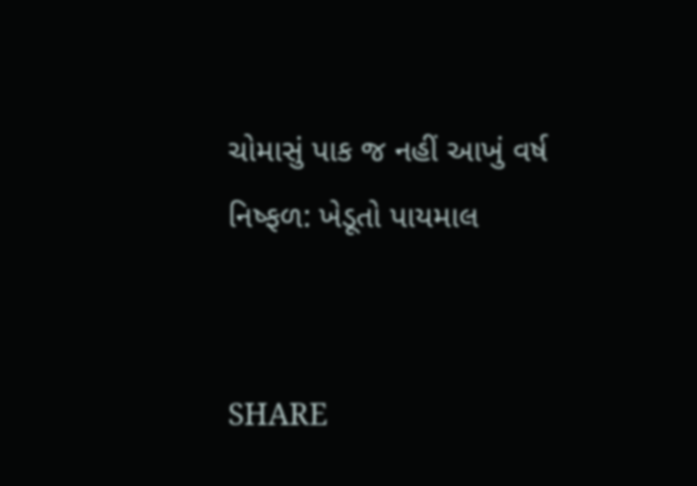ચોમાસું પાક જ નહીં આખું વર્ષ નિષ્ફળ: ખેડૂતો પાયમાલ


SHARE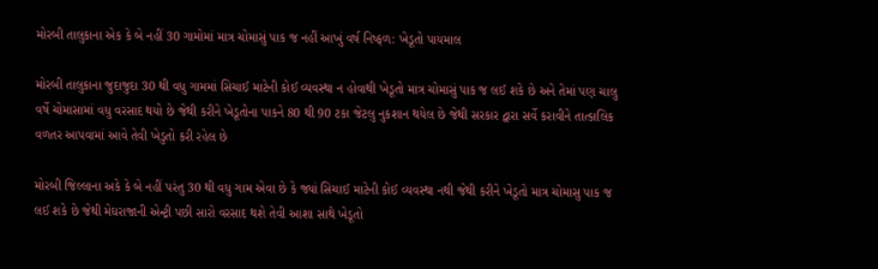મોરબી તાલુકાના એક કે બે નહીં 30 ગામોમાં માત્ર ચોમાસું પાક જ નહીં આખું વર્ષ નિષ્ફળ: ખેડૂતો પાયમાલ

મોરબી તાલુકાના જુદાજુદા 30 થી વધુ ગામમાં સિચાઈ માટેની કોઈ વ્યવસ્થા ન હોવાથી ખેડૂતો માત્ર ચોમાસું પાક જ લઈ શકે છે અને તેમાં પણ ચાલુ વર્ષે ચોમાસામાં વધુ વરસાદ થયો છે જેથી કરીને ખેડૂતોના પાકને 80 થી 90 ટકા જેટલુ નુકશાન થયેલ છે જેથી સરકાર દ્વારા સર્વે કરાવીને તાત્કાલિક વળતર આપવામાં આવે તેવી ખેડુતો કરી રહેલ છે

મોરબી જિલ્લાના અકે કે બે નહીં પરંતુ 30 થી વધુ ગામ એવા છે કે જ્યાં સિચાઈ માટેની કોઈ વ્યવસ્થા નથી જેથી કરીને ખેડૂતો માત્ર ચોમાસુ પાક જ લઈ શકે છે જેથી મેઘરાજાની એન્ટ્રી પછી સારો વરસાદ થશે તેવી આશા સાથે ખેડૂતો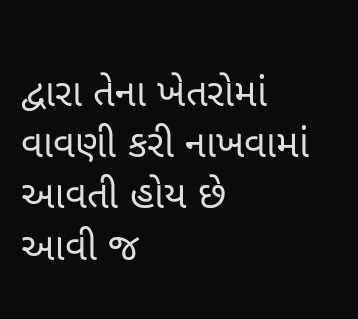દ્વારા તેના ખેતરોમાં વાવણી કરી નાખવામાં આવતી હોય છે આવી જ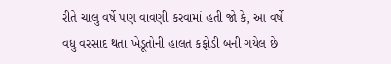રીતે ચાલુ વર્ષે પણ વાવણી કરવામાં હતી જો કે, આ વર્ષે વધુ વરસાદ થતા ખેડૂતોની હાલત કફોડી બની ગયેલ છે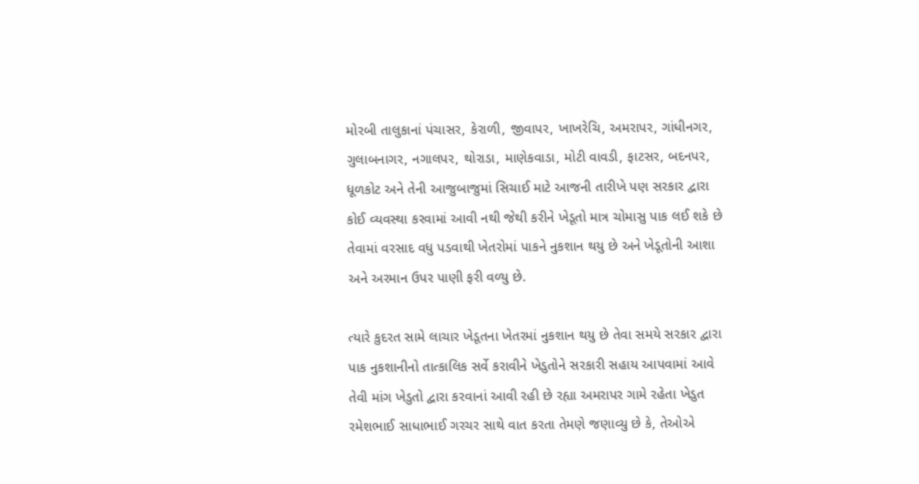મોરબી તાલુકાનાં પંચાસર, કેરાળી, જીવાપર, ખાખરેચિ, અમરાપર, ગાંધીનગર, ગુલાબનાગર, નગાલપર, થોરાડા, માણેકવાડા, મોટી વાવડી, ફાટસર, બદનપર, ધૂળકોટ અને તેની આજુબાજુમાં સિચાઈ માટે આજની તારીખે પણ સરકાર દ્વારા કોઈ વ્યવસ્થા કરવામાં આવી નથી જેથી કરીને ખેડૂતો માત્ર ચોમાસુ પાક લઈ શકે છે તેવામાં વરસાદ વધુ પડવાથી ખેતરોમાં પાકને નુકશાન થયુ છે અને ખેડૂતોની આશા અને અરમાન ઉપર પાણી ફરી વળ્યુ છે.

ત્યારે કુદરત સામે લાચાર ખેડૂતના ખેતરમાં નુકશાન થયુ છે તેવા સમયે સરકાર દ્વારા પાક નુકશાનીનો તાત્કાલિક સર્વે કરાવીને ખેડુતોને સરકારી સહાય આપવામાં આવે તેવી માંગ ખેડુતો દ્વારા કરવાનાં આવી રહી છે રહ્યા અમરાપર ગામે રહેતા ખેડુત રમેશભાઈ સાધાભાઈ ગરચર સાથે વાત કરતા તેમણે જણાવ્યુ છે કે, તેઓએ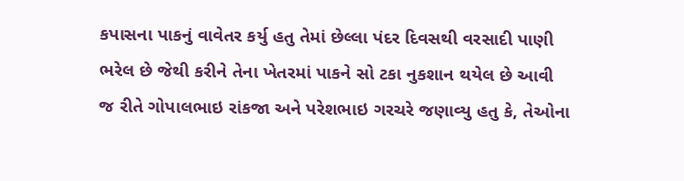કપાસના પાકનું વાવેતર કર્યુ હતુ તેમાં છેલ્લા પંદર દિવસથી વરસાદી પાણી ભરેલ છે જેથી કરીને તેના ખેતરમાં પાકને સો ટકા નુકશાન થયેલ છે આવી જ રીતે ગોપાલભાઇ રાંકજા અને પરેશભાઇ ગરચરે જણાવ્યુ હતુ કે, તેઓના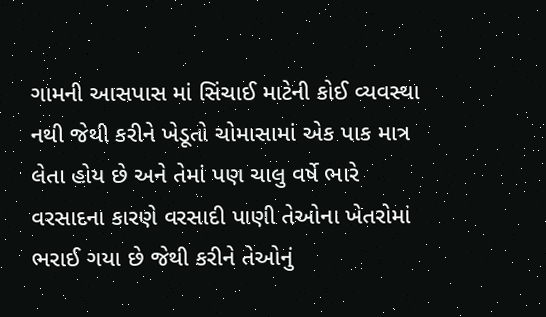ગામની આસપાસ માં સિંચાઈ માટેની કોઈ વ્યવસ્થા નથી જેથી કરીને ખેડૂતો ચોમાસામાં એક પાક માત્ર લેતા હોય છે અને તેમાં પણ ચાલુ વર્ષે ભારે વરસાદના કારણે વરસાદી પાણી તેઓના ખેતરોમાં ભરાઈ ગયા છે જેથી કરીને તેઓનું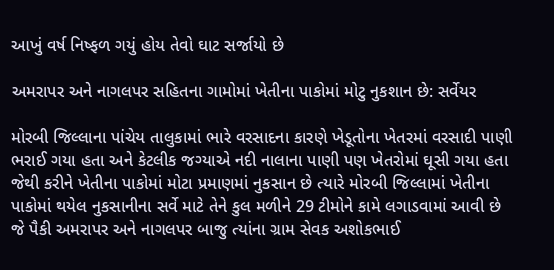આખું વર્ષ નિષ્ફળ ગયું હોય તેવો ઘાટ સર્જાયો છે

અમરાપર અને નાગલપર સહિતના ગામોમાં ખેતીના પાકોમાં મોટુ નુકશાન છે: સર્વેયર

મોરબી જિલ્લાના પાંચેય તાલુકામાં ભારે વરસાદના કારણે ખેડૂતોના ખેતરમાં વરસાદી પાણી ભરાઈ ગયા હતા અને કેટલીક જગ્યાએ નદી નાલાના પાણી પણ ખેતરોમાં ઘૂસી ગયા હતા જેથી કરીને ખેતીના પાકોમાં મોટા પ્રમાણમાં નુકસાન છે ત્યારે મોરબી જિલ્લામાં ખેતીના પાકોમાં થયેલ નુકસાનીના સર્વે માટે તેને કુલ મળીને 29 ટીમોને કામે લગાડવામાં આવી છે જે પૈકી અમરાપર અને નાગલપર બાજુ ત્યાંના ગ્રામ સેવક અશોકભાઈ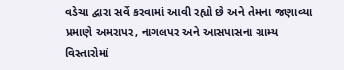વડેચા દ્વારા સર્વે કરવામાં આવી રહ્યો છે અને તેમના જણાવ્યા પ્રમાણે અમરાપર, નાગલપર અને આસપાસના ગ્રામ્ય વિસ્તારોમાં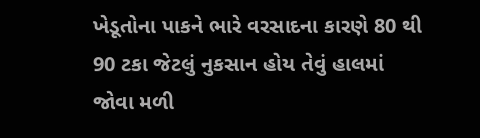ખેડૂતોના પાકને ભારે વરસાદના કારણે 80 થી 90 ટકા જેટલું નુકસાન હોય તેવું હાલમાં જોવા મળી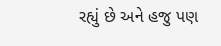રહ્યું છે અને હજુ પણ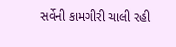સર્વેની કામગીરી ચાલી રહી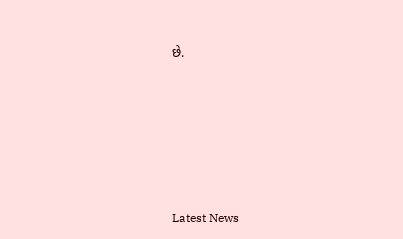છે.






Latest News